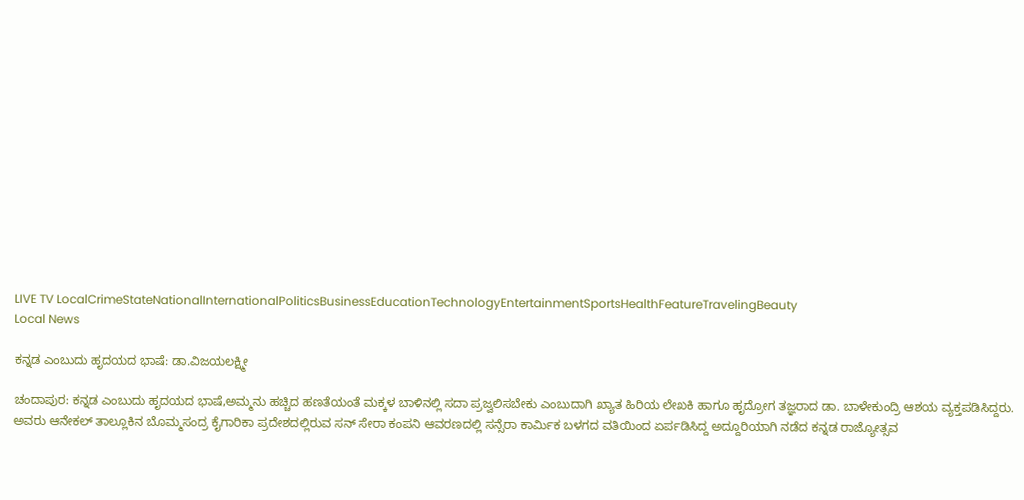LIVE TV LocalCrimeStateNationalInternationalPoliticsBusinessEducationTechnologyEntertainmentSportsHealthFeatureTravelingBeauty
Local News

ಕನ್ನಡ ಎಂಬುದು ಹೃದಯದ ಭಾಷೆ: ಡಾ.ವಿಜಯಲಕ್ಷ್ಮೀ

ಚಂದಾಪುರ: ಕನ್ನಡ ಎಂಬುದು ಹೃದಯದ ಭಾಷೆ,ಅಮ್ಮನು ಹಚ್ಚಿದ ಹಣತೆಯಂತೆ ಮಕ್ಕಳ ಬಾಳಿನಲ್ಲಿ ಸದಾ ಪ್ರಜ್ವಲಿಸಬೇಕು ಎಂಬುದಾಗಿ ಖ್ಯಾತ ಹಿರಿಯ ಲೇಖಕಿ ಹಾಗೂ ಹೃದ್ರೋಗ ತಜ್ಞರಾದ ಡಾ. ಬಾಳೇಕುಂದ್ರಿ ಆಶಯ ವ್ಯಕ್ತಪಡಿಸಿದ್ದರು.
ಅವರು ಆನೇಕಲ್ ತಾಲ್ಲೂಕಿನ ಬೊಮ್ಮಸಂದ್ರ ಕೈಗಾರಿಕಾ ಪ್ರದೇಶದಲ್ಲಿರುವ ಸನ್ ಸೇರಾ ಕಂಪನಿ ಆವರಣದಲ್ಲಿ ಸನ್ಸೆರಾ ಕಾರ್ಮಿಕ ಬಳಗದ ವತಿಯಿಂದ ಏರ್ಪಡಿಸಿದ್ದ ಅದ್ದೂರಿಯಾಗಿ ನಡೆದ ಕನ್ನಡ ರಾಜ್ಯೋತ್ಸವ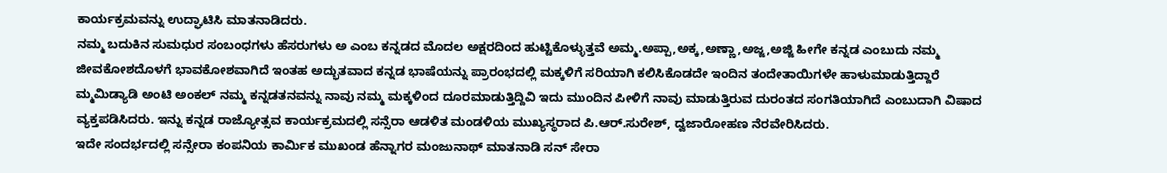ಕಾರ್ಯಕ್ರಮವನ್ನು ಉದ್ಘಾಟಿಸಿ ಮಾತನಾಡಿದರು.
ನಮ್ಮ ಬದುಕಿನ ಸುಮಧುರ ಸಂಬಂಧಗಳು ಹೆಸರುಗಳು ಅ ಎಂಬ ಕನ್ನಡದ ಮೊದಲ ಅಕ್ಷರದಿಂದ ಹುಟ್ಟಿಕೊಳ್ಳುತ್ತವೆ ಅಮ್ಮ.ಅಪ್ಪಾ,ಅಕ್ಕ,ಅಣ್ಣಾ,ಅಜ್ಜ,ಅಜ್ಜಿ ಹೀಗೇ ಕನ್ನಡ ಎಂಬುದು ನಮ್ಮ ಜೀವಕೋಶದೊಳಗೆ ಭಾವಕೋಶವಾಗಿದೆ ಇಂತಹ ಅದ್ಭುತವಾದ ಕನ್ನಡ ಭಾಷೆಯನ್ನು ಪ್ರಾರಂಭದಲ್ಲಿ ಮಕ್ಕಳಿಗೆ ಸರಿಯಾಗಿ ಕಲಿಸಿಕೊಡದೇ ಇಂದಿನ ತಂದೇತಾಯಿಗಳೇ ಹಾಳುಮಾಡುತ್ತಿದ್ದಾರೆ ಮ್ಮಮಿಡ್ಯಾಡಿ ಅಂಟಿ ಅಂಕಲ್ ನಮ್ಮ ಕನ್ನಡತನವನ್ನು ನಾವು ನಮ್ಮ ಮಕ್ಕಳಿಂದ ದೂರಮಾಡುತ್ತಿದ್ದಿವಿ ಇದು ಮುಂದಿನ ಪೀಳಿಗೆ ನಾವು ಮಾಡುತ್ತಿರುವ ದುರಂತದ ಸಂಗತಿಯಾಗಿದೆ ಎಂಬುದಾಗಿ ವಿಷಾದ ವ್ಯಕ್ತಪಡಿಸಿದರು. ಇನ್ನು ಕನ್ನಡ ರಾಜ್ಯೋತ್ಸವ ಕಾರ್ಯಕ್ರಮದಲ್ಲಿ ಸನ್ಸೆರಾ ಆಡಳಿತ ಮಂಡಳಿಯ ಮುಖ್ಯಸ್ಥರಾದ ಪಿ.ಆರ್.ಸುರೇಶ್, ದ್ವಜಾರೋಹಣ ನೆರವೇರಿಸಿದರು.
ಇದೇ ಸಂದರ್ಭದಲ್ಲಿ ಸನ್ಸೇರಾ ಕಂಪನಿಯ ಕಾರ್ಮಿಕ ಮುಖಂಡ ಹೆನ್ನಾಗರ ಮಂಜುನಾಥ್ ಮಾತನಾಡಿ ಸನ್ ಸೇರಾ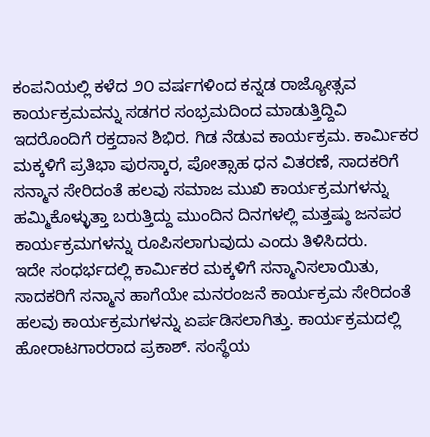ಕಂಪನಿಯಲ್ಲಿ ಕಳೆದ ೨೦ ವರ್ಷಗಳಿಂದ ಕನ್ನಡ ರಾಜ್ಯೋತ್ಸವ ಕಾರ್ಯಕ್ರಮವನ್ನು ಸಡಗರ ಸಂಭ್ರಮದಿಂದ ಮಾಡುತ್ತಿದ್ದಿವಿ ಇದರೊಂದಿಗೆ ರಕ್ತದಾನ ಶಿಭಿರ. ಗಿಡ ನೆಡುವ ಕಾರ್ಯಕ್ರಮ. ಕಾರ್ಮಿಕರ ಮಕ್ಕಳಿಗೆ ಪ್ರತಿಭಾ ಪುರಸ್ಕಾರ, ಪೋತ್ಸಾಹ ಧನ ವಿತರಣೆ, ಸಾದಕರಿಗೆ ಸನ್ಮಾನ ಸೇರಿದಂತೆ ಹಲವು ಸಮಾಜ ಮುಖಿ ಕಾರ್ಯಕ್ರಮಗಳನ್ನು ಹಮ್ಮಿಕೊಳ್ಳುತ್ತಾ ಬರುತ್ತಿದ್ದು ಮುಂದಿನ ದಿನಗಳಲ್ಲಿ ಮತ್ತಷ್ಠು ಜನಪರ ಕಾರ್ಯಕ್ರಮಗಳನ್ನು ರೂಪಿಸಲಾಗುವುದು ಎಂದು ತಿಳಿಸಿದರು.
ಇದೇ ಸಂಧರ್ಭದಲ್ಲಿ ಕಾರ್ಮಿಕರ ಮಕ್ಕಳಿಗೆ ಸನ್ಮಾನಿಸಲಾಯಿತು, ಸಾದಕರಿಗೆ ಸನ್ಮಾನ ಹಾಗೆಯೇ ಮನರಂಜನೆ ಕಾರ್ಯಕ್ರಮ ಸೇರಿದಂತೆ ಹಲವು ಕಾರ್ಯಕ್ರಮಗಳನ್ನು ಏರ್ಪಡಿಸಲಾಗಿತ್ತು. ಕಾರ್ಯಕ್ರಮದಲ್ಲಿ ಹೋರಾಟಗಾರರಾದ ಪ್ರಕಾಶ್. ಸಂಸ್ಥೆಯ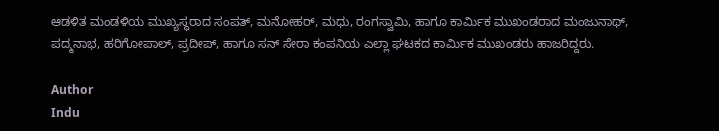ಆಡಳಿತ ಮಂಡಳಿಯ ಮುಖ್ಯಸ್ಥರಾದ ಸಂಪತ್, ಮನೋಹರ್, ಮಧು, ರಂಗಸ್ವಾಮಿ, ಹಾಗೂ ಕಾರ್ಮಿಕ ಮುಖಂಡರಾದ ಮಂಜುನಾಥ್, ಪದ್ಮನಾಭ, ಹರಿಗೋಪಾಲ್, ಪ್ರದೀಪ್, ಹಾಗೂ ಸನ್ ಸೇರಾ ಕಂಪನಿಯ ಎಲ್ಲಾ ಘಟಕದ ಕಾರ್ಮಿಕ ಮುಖಂಡರು ಹಾಜರಿದ್ದರು.

Author
Indu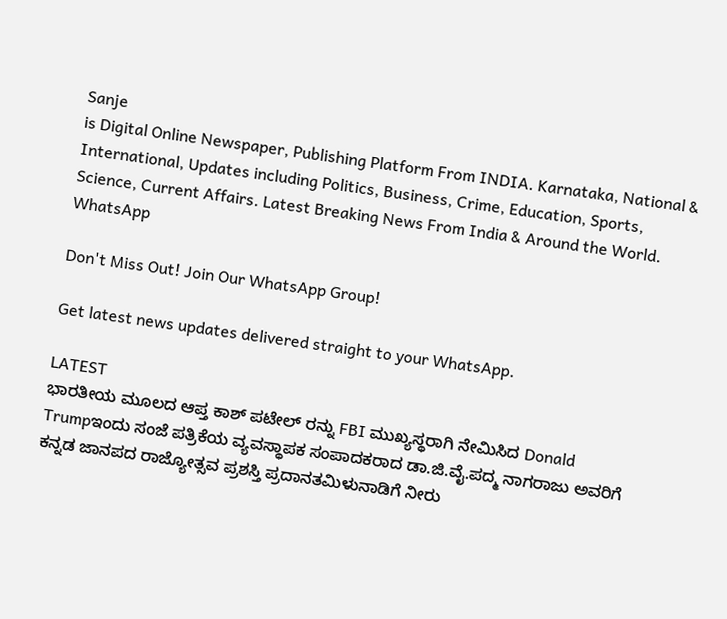Sanje
is Digital Online Newspaper, Publishing Platform From INDIA. Karnataka, National & International, Updates including Politics, Business, Crime, Education, Sports, Science, Current Affairs. Latest Breaking News From India & Around the World.
WhatsApp

Don't Miss Out! Join Our WhatsApp Group!

Get latest news updates delivered straight to your WhatsApp.

LATEST
ಭಾರತೀಯ ಮೂಲದ ಆಪ್ತ ಕಾಶ್ ಪಟೇಲ್ ರನ್ನು FBI ಮುಖ್ಯಸ್ಥರಾಗಿ ನೇಮಿಸಿದ Donald Trumpಇಂದು ಸಂಜೆ ಪತ್ರಿಕೆಯ ವ್ಯವಸ್ಥಾಪಕ ಸಂಪಾದಕರಾದ ಡಾ.ಜಿ.ವೈ.ಪದ್ಮ ನಾಗರಾಜು ಅವರಿಗೆ ಕನ್ನಡ ಜಾನಪದ ರಾಜ್ಯೋತ್ಸವ ಪ್ರಶಸ್ತಿ ಪ್ರದಾನತಮಿಳುನಾಡಿಗೆ ನೀರು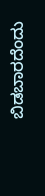ಬಿಡಬಾರದೆಂದು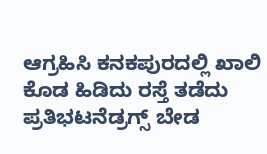ಆಗ್ರಹಿಸಿ ಕನಕಪುರದಲ್ಲಿ ಖಾಲಿ ಕೊಡ ಹಿಡಿದು ರಸ್ತೆ ತಡೆದು ಪ್ರತಿಭಟನೆಡ್ರಗ್ಸ್ ಬೇಡ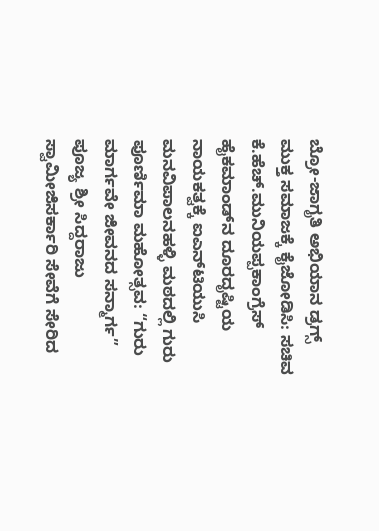ಬ್ರೋ-ಜಾಗೃತಿ ಅಭಿಯಾನ ಡ್ರಗ್ಸ್ ಮುಕ್ತ ಸಮಾಜಕ್ಕೆ ಕೈಜೋಡಿಸಿ: ಸಚಿವ ಕೆ.ಹೆಚ್.ಮುನಿಯಪ್ಪಕಾಂಗ್ರೆಸ್ ಹೈಕಮಾಂಡ್‌ನ ದೂರದೃಷ್ಟಿಯ ನಾಯಕತ್ವಕ್ಕೆ ಐಎನ್‌ಟಿಯುಸಿ ಮನವಿಪಾಲನಹಳ್ಳಿ ಮಠದಲ್ಲಿ ಗುರು ಪೂರ್ಣಿಮಾ ಮಹೋತ್ಸವ: “ಗುರು ಮಾರ್ಗವೇ ಜೀವನದ ಸನ್ಮಾರ್ಗ” ಪೂಜ್ಯ ಶ್ರೀ ಸಿದ್ದರಾಜು ಸ್ವಾಮೀಜಿಸರ್ಕಾರಿ ಸೇವೆಗೆ ಸೇರಿದ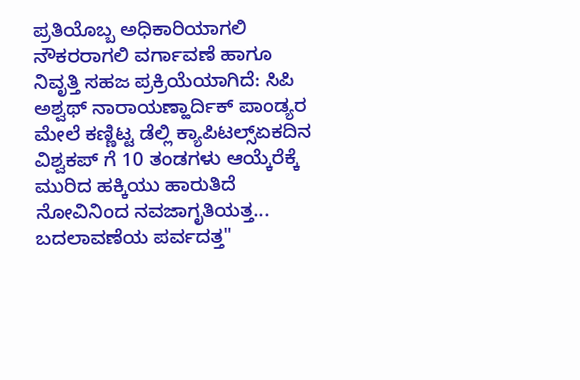ಪ್ರತಿಯೊಬ್ಬ ಅಧಿಕಾರಿಯಾಗಲಿ ನೌಕರರಾಗಲಿ ವರ್ಗಾವಣೆ ಹಾಗೂ ನಿವೃತ್ತಿ ಸಹಜ ಪ್ರಕ್ರಿಯೆಯಾಗಿದೆ: ಸಿಪಿ ಅಶ್ವಥ್ ನಾರಾಯಣ್ಹಾರ್ದಿಕ್ ಪಾಂಡ್ಯರ ಮೇಲೆ ಕಣ್ಣಿಟ್ಟ ಡೆಲ್ಲಿ ಕ್ಯಾಪಿಟಲ್ಸ್ಏಕದಿನ ವಿಶ್ವಕಪ್ ಗೆ 10 ತಂಡಗಳು ಆಯ್ಕೆರೆಕ್ಕೆ ಮುರಿದ ಹಕ್ಕಿಯು ಹಾರುತಿದೆ ನೋವಿನಿಂದ ನವಜಾಗೃತಿಯತ್ತ... ಬದಲಾವಣೆಯ ಪರ್ವದತ್ತ"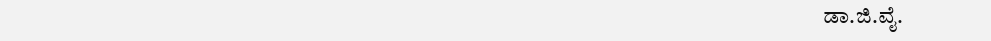ಡಾ.ಜಿ.ವೈ.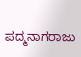ಪದ್ಮನಾಗರಾಜು